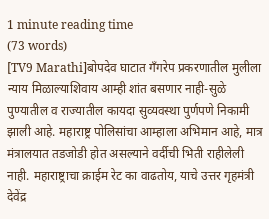1 minute reading time
(73 words)
[TV9 Marathi]बोपदेव घाटात गँगरेप प्रकरणातील मुलीला न्याय मिळाल्याशिवाय आम्ही शांत बसणार नाही-सुळे
पुण्यातील व राज्यातील कायदा सुव्यवस्था पुर्णपणे निकामी झाली आहे. महाराष्ट्र पोलिसांचा आम्हाला अभिमान आहे, मात्र मंत्रालयात तडजोडी होत असल्याने वर्दीची भिती राहीलेली नाही. महाराष्ट्राचा क्राईम रेट का वाढतोय, याचे उत्तर गृहमंत्री देवेंद्र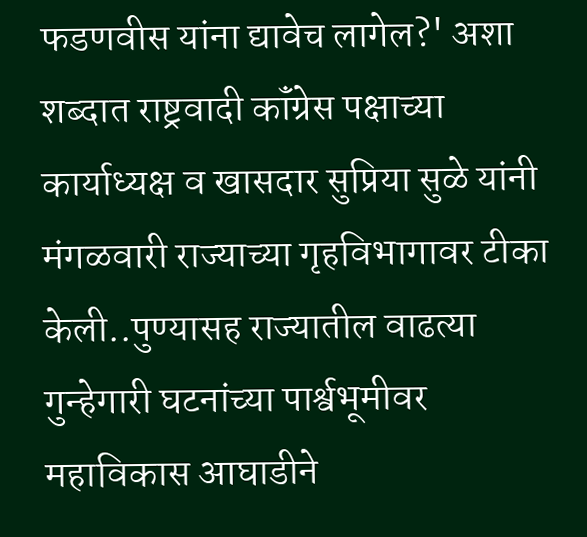फडणवीस यांना द्यावेच लागेल?' अशा शब्दात राष्ट्रवादी कॉंग्रेस पक्षाच्या कार्याध्यक्ष व खासदार सुप्रिया सुळे यांनी मंगळवारी राज्याच्या गृहविभागावर टीका केली..पुण्यासह राज्यातील वाढत्या गुन्हेगारी घटनांच्या पार्श्वभूमीवर महाविकास आघाडीने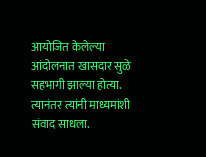आयोजित केलेल्या आंदोलनात खासदार सुळे सहभागी झाल्या होत्या. त्यानंतर त्यांनी माध्यमांशी संवाद साधला.